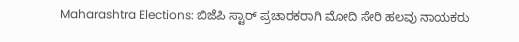Maharashtra Elections: ಬಿಜೆಪಿ ಸ್ಟಾರ್‌ ಪ್ರಚಾರಕರಾಗಿ ಮೋದಿ ಸೇರಿ ಹಲವು ನಾಯಕರು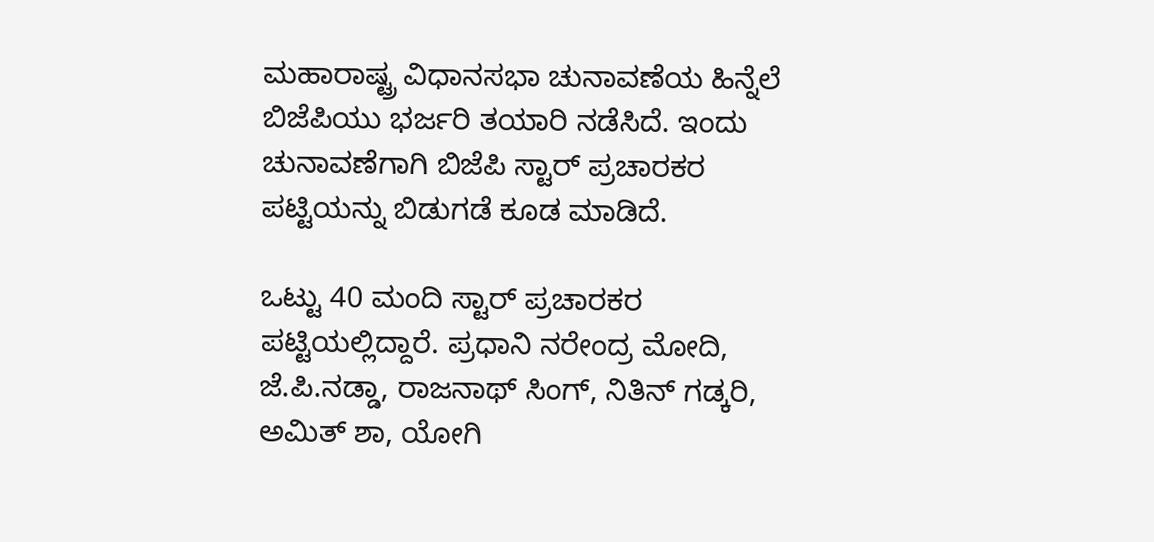ಮಹಾರಾಷ್ಟ್ರ ವಿಧಾನಸಭಾ ಚುನಾವಣೆಯ ಹಿನ್ನೆಲೆ ಬಿಜೆಪಿಯು ಭರ್ಜರಿ ತಯಾರಿ ನಡೆಸಿದೆ. ಇಂದು ಚುನಾವಣೆಗಾಗಿ ಬಿಜೆಪಿ ಸ್ಟಾರ್ ಪ್ರಚಾರಕರ ಪಟ್ಟಿಯನ್ನು ಬಿಡುಗಡೆ ಕೂಡ ಮಾಡಿದೆ.

ಒಟ್ಟು 40 ಮಂದಿ ಸ್ಟಾರ್‌ ಪ್ರಚಾರಕರ ಪಟ್ಟಿಯಲ್ಲಿದ್ದಾರೆ. ಪ್ರಧಾನಿ ನರೇಂದ್ರ ಮೋದಿ, ಜೆ.ಪಿ.ನಡ್ಡಾ, ರಾಜನಾಥ್‌ ಸಿಂಗ್‌, ನಿತಿನ್‌ ಗಡ್ಕರಿ, ಅಮಿತ್‌ ಶಾ, ಯೋಗಿ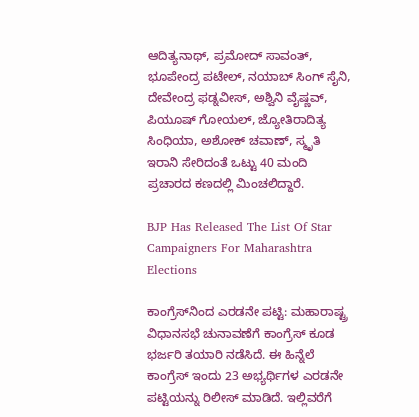ಆದಿತ್ಯನಾಥ್‌, ಪ್ರಮೋದ್‌ ಸಾವಂತ್‌, ಭೂಪೇಂದ್ರ ಪಟೇಲ್‌, ನಯಾಬ್‌ ಸಿಂಗ್‌ ಸೈನಿ, ದೇವೇಂದ್ರ ಫಡ್ನವೀಸ್‌, ಅಶ್ವಿನಿ ವೈಷ್ಣವ್‌, ಪಿಯೂಷ್‌ ಗೋಯಲ್‌, ಜ್ಯೋತಿರಾದಿತ್ಯ ಸಿಂಧಿಯಾ, ಅಶೋಕ್‌ ಚವಾಣ್‌, ಸ್ಮೃತಿ ಇರಾನಿ ಸೇರಿದಂತೆ ಒಟ್ಟು 40 ಮಂದಿ ಪ್ರಚಾರದ ಕಣದಲ್ಲಿ ಮಿಂಚಲಿದ್ದಾರೆ.

BJP Has Released The List Of Star Campaigners For Maharashtra Elections

ಕಾಂಗ್ರೆಸ್‌ನಿಂದ ಎರಡನೇ ಪಟ್ಟಿ: ಮಹಾರಾಷ್ಟ್ರ ವಿಧಾನಸಭೆ ಚುನಾವಣೆಗೆ ಕಾಂಗ್ರೆಸ್‌ ಕೂಡ ಭರ್ಜರಿ ತಯಾರಿ ನಡೆಸಿದೆ. ಈ ಹಿನ್ನೆಲೆ ಕಾಂಗ್ರೆಸ್ ಇಂದು 23 ಅಭ್ಯರ್ಥಿಗಳ ಎರಡನೇ ಪಟ್ಟಿಯನ್ನು ರಿಲೀಸ್‌ ಮಾಡಿದೆ. ಇಲ್ಲಿವರೆಗೆ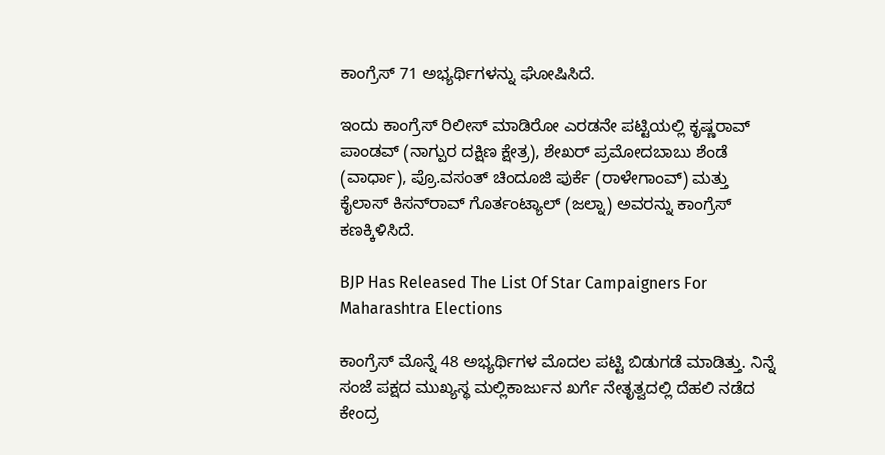ಕಾಂಗ್ರೆಸ್‌ 71 ಅಭ್ಯರ್ಥಿಗಳನ್ನು ಘೋಷಿಸಿದೆ.

ಇಂದು ಕಾಂಗ್ರೆಸ್‌ ರಿಲೀಸ್‌ ಮಾಡಿರೋ ಎರಡನೇ ಪಟ್ಟಿಯಲ್ಲಿ ಕೃಷ್ಣರಾವ್ ಪಾಂಡವ್ (ನಾಗ್ಪುರ ದಕ್ಷಿಣ ಕ್ಷೇತ್ರ), ಶೇಖರ್ ಪ್ರಮೋದಬಾಬು ಶೆಂಡೆ (ವಾರ್ಧಾ), ಪ್ರೊ.ವಸಂತ್ ಚಿಂದೂಜಿ ಪುರ್ಕೆ (ರಾಳೇಗಾಂವ್‌) ಮತ್ತು ಕೈಲಾಸ್ ಕಿಸನ್‌ರಾವ್ ಗೊರ್ತಂಟ್ಯಾಲ್ (ಜಲ್ನಾ) ಅವರನ್ನು ಕಾಂಗ್ರೆಸ್‌ ಕಣಕ್ಕಿಳಿಸಿದೆ.

BJP Has Released The List Of Star Campaigners For Maharashtra Elections

ಕಾಂಗ್ರೆಸ್‌ ಮೊನ್ನೆ 48 ಅಭ್ಯರ್ಥಿಗಳ ಮೊದಲ ಪಟ್ಟಿ ಬಿಡುಗಡೆ ಮಾಡಿತ್ತು. ನಿನ್ನೆ ಸಂಜೆ ಪಕ್ಷದ ಮುಖ್ಯಸ್ಥ ಮಲ್ಲಿಕಾರ್ಜುನ ಖರ್ಗೆ ನೇತೃತ್ವದಲ್ಲಿ ದೆಹಲಿ ನಡೆದ ಕೇಂದ್ರ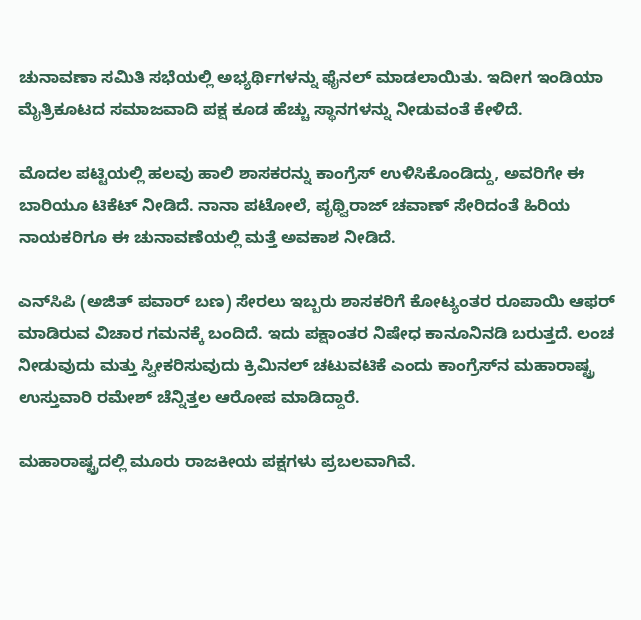ಚುನಾವಣಾ ಸಮಿತಿ ಸಭೆಯಲ್ಲಿ ಅಭ್ಯರ್ಥಿಗಳನ್ನು ಫೈನಲ್‌ ಮಾಡಲಾಯಿತು. ಇದೀಗ ಇಂಡಿಯಾ ಮೈತ್ರಿಕೂಟದ ಸಮಾಜವಾದಿ ಪಕ್ಷ ಕೂಡ ಹೆಚ್ಚು ಸ್ಥಾನಗಳನ್ನು ನೀಡುವಂತೆ ಕೇಳಿದೆ.

ಮೊದಲ ಪಟ್ಟಿಯಲ್ಲಿ ಹಲವು ಹಾಲಿ ಶಾಸಕರನ್ನು ಕಾಂಗ್ರೆಸ್‌ ಉಳಿಸಿಕೊಂಡಿದ್ದು, ಅವರಿಗೇ ಈ ಬಾರಿಯೂ ಟಿಕೆಟ್‌ ನೀಡಿದೆ. ನಾನಾ ಪಟೋಲೆ, ಪೃಥ್ವಿರಾಜ್ ಚವಾಣ್ ಸೇರಿದಂತೆ ಹಿರಿಯ ನಾಯಕರಿಗೂ ಈ ಚುನಾವಣೆಯಲ್ಲಿ ಮತ್ತೆ ಅವಕಾಶ ನೀಡಿದೆ.

ಎನ್‌ಸಿಪಿ (ಅಜಿತ್‌ ಪವಾರ್‌ ಬಣ) ಸೇರಲು ಇಬ್ಬರು ಶಾಸಕರಿಗೆ ಕೋಟ್ಯಂತರ ರೂಪಾಯಿ ಆಫರ್‌ ಮಾಡಿರುವ ವಿಚಾರ ಗಮನಕ್ಕೆ ಬಂದಿದೆ. ಇದು ಪಕ್ಷಾಂತರ ನಿಷೇಧ ಕಾನೂನಿನಡಿ ಬರುತ್ತದೆ. ಲಂಚ ನೀಡುವುದು ಮತ್ತು ಸ್ವೀಕರಿಸುವುದು ಕ್ರಿಮಿನಲ್ ಚಟುವಟಿಕೆ ಎಂದು ಕಾಂಗ್ರೆಸ್‌ನ ಮಹಾರಾಷ್ಟ್ರ ಉಸ್ತುವಾರಿ ರಮೇಶ್‌ ಚೆನ್ನಿತ್ತಲ ಆರೋಪ ಮಾಡಿದ್ದಾರೆ.

ಮಹಾರಾಷ್ಟ್ರದಲ್ಲಿ ಮೂರು ರಾಜಕೀಯ ಪಕ್ಷಗಳು ಪ್ರಬಲವಾಗಿವೆ.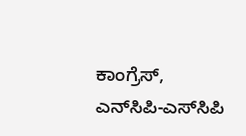ಕಾಂಗ್ರೆಸ್, ಎನ್‌ಸಿಪಿ-ಎಸ್‌ಸಿಪಿ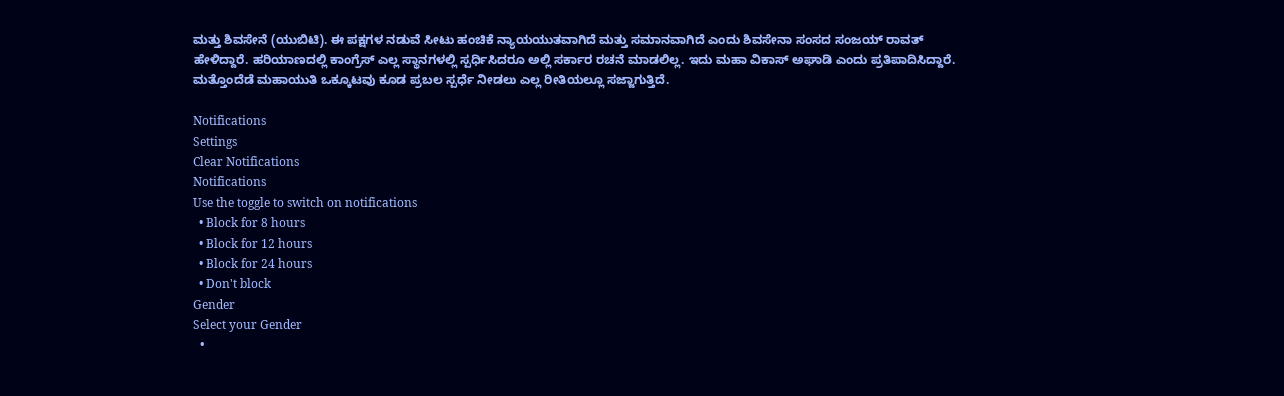ಮತ್ತು ಶಿವಸೇನೆ (ಯುಬಿಟಿ). ಈ ಪಕ್ಷಗಳ ನಡುವೆ ಸೀಟು ಹಂಚಿಕೆ ನ್ಯಾಯಯುತವಾಗಿದೆ ಮತ್ತು ಸಮಾನವಾಗಿದೆ ಎಂದು ಶಿವಸೇನಾ ಸಂಸದ ಸಂಜಯ್ ರಾವತ್ ಹೇಳಿದ್ದಾರೆ. ಹರಿಯಾಣದಲ್ಲಿ ಕಾಂಗ್ರೆಸ್ ಎಲ್ಲ ಸ್ಥಾನಗಳಲ್ಲಿ ಸ್ಪರ್ಧಿಸಿದರೂ ಅಲ್ಲಿ ಸರ್ಕಾರ ರಚನೆ ಮಾಡಲಿಲ್ಲ. ಇದು ಮಹಾ ವಿಕಾಸ್ ಅಘಾಡಿ ಎಂದು ಪ್ರತಿಪಾದಿಸಿದ್ದಾರೆ. ಮತ್ತೊಂದೆಡೆ ಮಹಾಯುತಿ ಒಕ್ಕೂಟವು ಕೂಡ ಪ್ರಬಲ ಸ್ಪರ್ಧೆ ನೀಡಲು ಎಲ್ಲ ರೀತಿಯಲ್ಲೂ ಸಜ್ಜಾಗುತ್ತಿದೆ.

Notifications
Settings
Clear Notifications
Notifications
Use the toggle to switch on notifications
  • Block for 8 hours
  • Block for 12 hours
  • Block for 24 hours
  • Don't block
Gender
Select your Gender
  •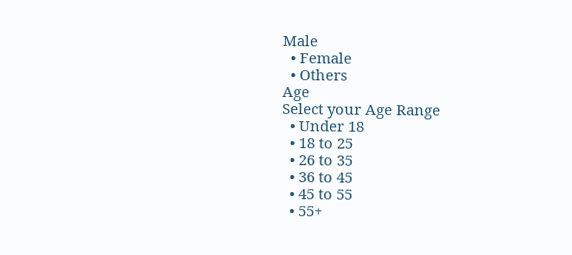Male
  • Female
  • Others
Age
Select your Age Range
  • Under 18
  • 18 to 25
  • 26 to 35
  • 36 to 45
  • 45 to 55
  • 55+